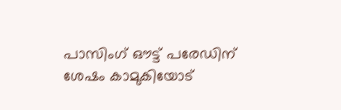പാസിംഗ് ഔട്ട് പരേഡിന് ശേഷം കാമുകിയോട്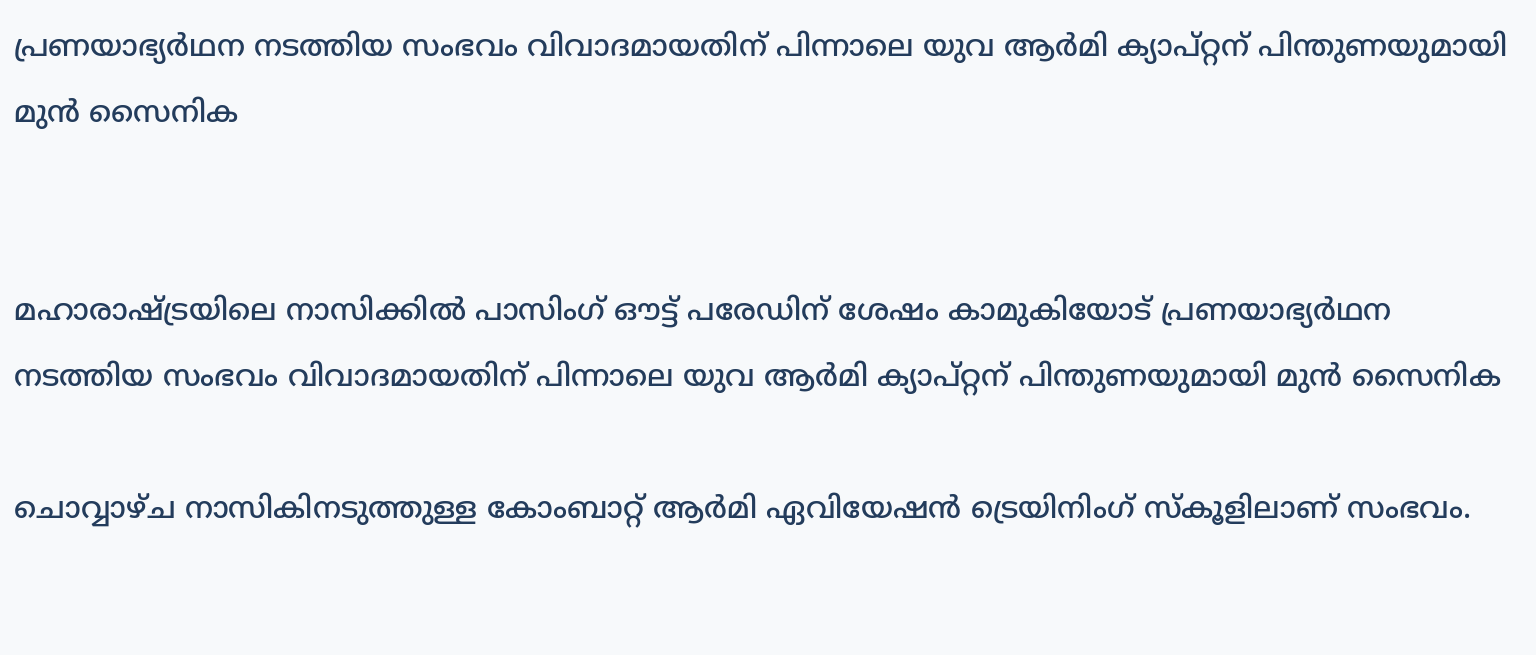പ്രണയാഭ്യർഥന നടത്തിയ സംഭവം വിവാദമായതിന് പിന്നാലെ യുവ ആ‌ർമി ക്യാപ്റ്റന് പിന്തുണയുമായി മുൻ സൈനിക


മഹാരാഷ്ട്രയിലെ നാസിക്കില്‍ പാസിംഗ് ഔട്ട് പരേഡിന് ശേഷം കാമുകിയോട് പ്രണയാഭ്യർഥന നടത്തിയ സംഭവം വിവാദമായതിന് പിന്നാലെ യുവ ആ‌ർമി ക്യാപ്റ്റന് പിന്തുണയുമായി മുൻ സൈനിക

ചൊവ്വാഴ്ച നാസികിനടുത്തുള്ള കോംബാറ്റ് ആർമി ഏവിയേഷൻ ട്രെയിനിംഗ് സ്കൂളിലാണ് സംഭവം.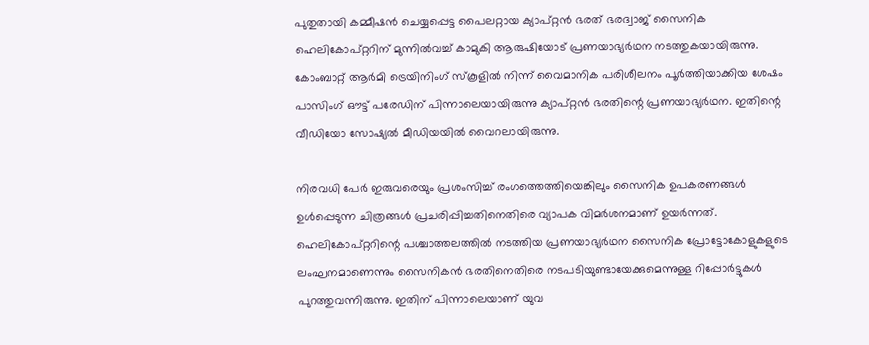പുതുതായി കമ്മീഷൻ ചെയ്യപ്പെട്ട പൈലറ്റായ ക്യാപ്റ്റൻ ഭരത് ഭരദ്വാജ് സൈനിക ഹെലികോപ്റ്ററിന് മുന്നില്‍വച്ച്‌ കാമുകി ആരുഷിയോട് പ്രണയാഭ്യർഥന നടത്തുകയായിരുന്നു. കോംബാറ്റ് ആർമി ട്രെയിനിംഗ് സ്‌കൂളില്‍ നിന്ന് വൈമാനിക പരിശീലനം പൂർത്തിയാക്കിയ ശേഷം പാസിംഗ് ഔട്ട് പരേഡിന് പിന്നാലെയായിരുന്നു ക്യാപ്റ്റൻ ഭരതിന്റെ പ്രണയാഭ്യർഥന. ഇതിന്റെ വീഡിയോ സോഷ്യല്‍ മീഡിയയില്‍ വൈറലായിരുന്നു.

നിരവധി പേർ ഇരുവരെയും പ്രശംസിച്ച്‌ രംഗത്തെത്തിയെങ്കിലും സൈനിക ഉപകരണങ്ങള്‍ ഉള്‍പ്പെടുന്ന ചിത്രങ്ങള്‍ പ്രചരിപ്പിച്ചതിനെതിരെ വ്യാപക വിമർശനമാണ് ഉയർന്നത്. ഹെലികോപ്റ്ററിന്റെ പശ്ചാത്തലത്തില്‍ നടത്തിയ പ്രണയാഭ്യ‌ർഥന സൈനിക പ്രോട്ടോകോളുകളുടെ ലംഘനമാണെന്നും സൈനികൻ ഭരതിനെതിരെ നടപടിയുണ്ടായേക്കുമെന്നുള്ള റിപ്പോർട്ടുകള്‍ പുറത്തുവന്നിരുന്നു. ഇതിന് പിന്നാലെയാണ് യുവ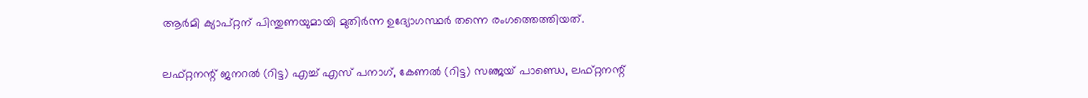ആ‌ർമി ക്യാപ്റ്റന് പിന്തുണയുമായി മുതിർന്ന ഉദ്യോഗസ്ഥർ തന്നെ രംഗത്തെത്തിയത്.

ലഫ്റ്റനന്റ് ജനറല്‍ (റിട്ട) എച്ച്‌ എസ് പനാഗ്, കേണല്‍ (റിട്ട) സഞ്ജയ് പാണ്ഡെ, ലഫ്റ്റനന്റ്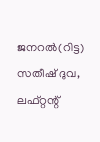ജനറല്‍(റിട്ട) സതീഷ് ദുവ, ലഫ്റ്റന്റ്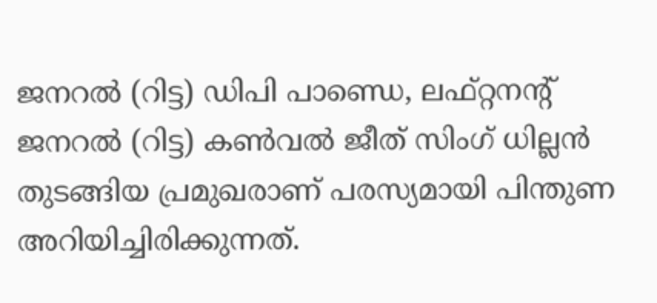ജനറല്‍ (റിട്ട) ഡിപി പാണ്ഡെ, ലഫ്റ്റനന്റ് ജനറല്‍ (റിട്ട) കണ്‍വല്‍ ജീത് സിംഗ് ധില്ലൻ തുടങ്ങിയ പ്രമുഖരാണ് പരസ്യമായി പിന്തുണ അറിയിച്ചിരിക്കുന്നത്.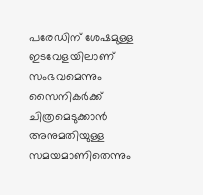പരേഡിന് ശേഷമുള്ള ഇടവേളയിലാണ് സംഭവമെന്നും സൈനികർക്ക് ചിത്രമെടുക്കാൻ അനുമതിയുള്ള സമയമാണിതെന്നും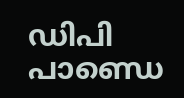ഡിപി പാണ്ഡെ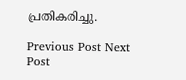പ്രതികരിച്ചു.

Previous Post Next Post